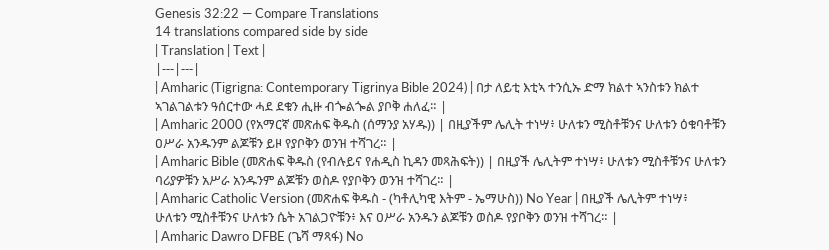Genesis 32:22 — Compare Translations
14 translations compared side by side
| Translation | Text |
|---|---|
| Amharic (Tigrigna: Contemporary Tigrinya Bible 2024) | በታ ለይቲ እቲኣ ተንሲኡ ድማ ክልተ ኣንስቱን ክልተ ኣገልገልቱን ዓሰርተው ሓደ ደቁን ሒዙ ብጐልጐል ያቦቅ ሐለፈ። |
| Amharic 2000 (የአማርኛ መጽሐፍ ቅዱስ (ሰማንያ አሃዱ)) | በዚያችም ሌሊት ተነሣ፥ ሁለቱን ሚስቶቹንና ሁለቱን ዕቁባቶቹን ዐሥራ አንዱንም ልጆቹን ይዞ የያቦቅን ወንዝ ተሻገረ። |
| Amharic Bible (መጽሐፍ ቅዱስ (የብሉይና የሐዲስ ኪዳን መጻሕፍት)) | በዚያች ሌሊትም ተነሣ፥ ሁለቱን ሚስቶቹንና ሁለቱን ባሪያዎቹን አሥራ አንዱንም ልጆቹን ወስዶ የያቦቅን ወንዝ ተሻገረ። |
| Amharic Catholic Version (መጽሐፍ ቅዱስ - (ካቶሊካዊ እትም - ኤማሁስ)) No Year | በዚያች ሌሊትም ተነሣ፥ ሁለቱን ሚስቶቹንና ሁለቱን ሴት አገልጋዮቹን፥ እና ዐሥራ አንዱን ልጆቹን ወስዶ የያቦቅን ወንዝ ተሻገረ። |
| Amharic Dawro DFBE (ጌሻ ማጻፋ) No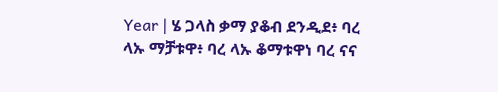Year | ሄ ጋላስ ቃማ ያቆብ ደንዲደ፥ ባረ ላኡ ማቻቱዋ፥ ባረ ላኡ ቆማቱዋነ ባረ ናና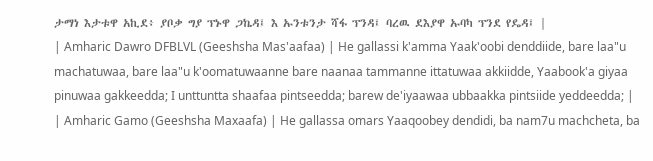ታማነ እታቱዋ አኪደ፥ ያቦቃ ግያ ፕኑዋ ጋኬዳ፤ እ ኡንቱንታ ሻፋ ፕንዳ፤ ባረዉ ደእያዋ ኡባካ ፕንደ የዴዳ፤ |
| Amharic Dawro DFBLVL (Geeshsha Mas'aafaa) | He gallassi k'amma Yaak'oobi denddiide, bare laa"u machatuwaa, bare laa"u k'oomatuwaanne bare naanaa tammanne ittatuwaa akkiidde, Yaabook'a giyaa pinuwaa gakkeedda; I unttuntta shaafaa pintseedda; barew de'iyaawaa ubbaakka pintsiide yeddeedda; |
| Amharic Gamo (Geeshsha Maxaafa) | He gallassa omars Yaaqoobey dendidi, ba nam7u machcheta, ba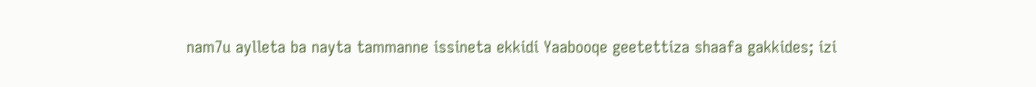nam7u aylleta ba nayta tammanne issineta ekkidi Yaabooqe geetettiza shaafa gakkides; izi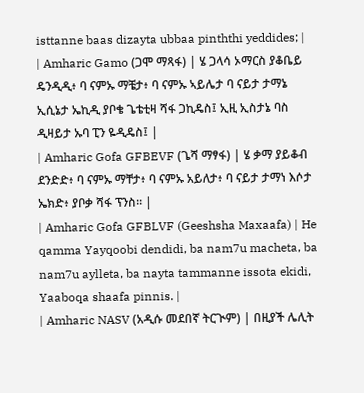isttanne baas dizayta ubbaa pinththi yeddides; |
| Amharic Gamo (ጋሞ ማጻፋ) | ሄ ጋላሳ ኦማርስ ያቆቤይ ዴንዲዲ፥ ባ ናምኡ ማቼታ፥ ባ ናምኡ ኣይሌታ ባ ናይታ ታማኔ ኢሲኔታ ኤኪዲ ያቦቄ ጌቴቲዛ ሻፋ ጋኪዴስ፤ ኢዚ ኢስታኔ ባስ ዲዛይታ ኡባ ፒን ዬዲዴስ፤ |
| Amharic Gofa GFBEVF (ጌሻ ማፃፋ) | ሄ ቃማ ያይቆብ ደንድድ፥ ባ ናምኡ ማቸታ፥ ባ ናምኡ አይለታ፥ ባ ናይታ ታማነ እሶታ ኤክድ፥ ያቦቃ ሻፋ ፕንስ። |
| Amharic Gofa GFBLVF (Geeshsha Maxaafa) | He qamma Yayqoobi dendidi, ba nam7u macheta, ba nam7u aylleta, ba nayta tammanne issota ekidi, Yaaboqa shaafa pinnis. |
| Amharic NASV (አዲሱ መደበኛ ትርጒም) | በዚያች ሌሊት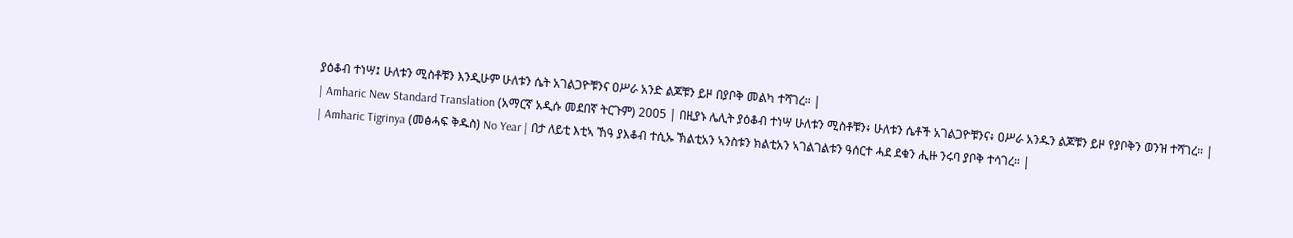ያዕቆብ ተነሣ፤ ሁለቱን ሚስቶቹን እንዲሁም ሁለቱን ሴት አገልጋዮቹንና ዐሥራ አንድ ልጆቹን ይዞ በያቦቅ መልካ ተሻገረ። |
| Amharic New Standard Translation (አማርኛ አዲሱ መደበኛ ትርጉም) 2005 | በዚያኑ ሌሊት ያዕቆብ ተነሣ ሁለቱን ሚስቶቹን፥ ሁለቱን ሴቶች አገልጋዮቹንና፥ ዐሥራ አንዱን ልጆቹን ይዞ የያቦቅን ወንዝ ተሻገረ። |
| Amharic Tigrinya (መፅሓፍ ቅዱስ) No Year | በታ ለይቲ እቲኣ ኸዓ ያእቆብ ተሲኡ ኽልቲአን ኣንስቱን ክልቲአን ኣገልገልቱን ዓሰርተ ሓደ ደቁን ሒዙ ንሩባ ያቦቅ ተሳገረ። |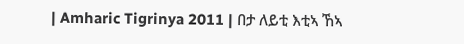| Amharic Tigrinya 2011 | በታ ለይቲ እቲኣ ኸኣ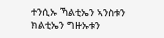ተንሲኡ ኻልቲኤን ኣንስቱን ክልቲኤን ግዙኡቱን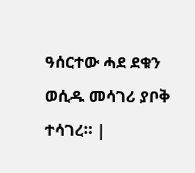ዓሰርተው ሓደ ደቁን ወሲዱ መሳገሪ ያቦቅ ተሳገረ። |